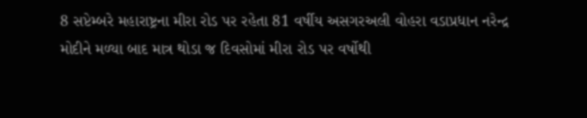8 સપ્ટેમ્બરે મહારાષ્ટ્રના મીરા રોડ પર રહેતા 81 વર્ષીય અસગરઅલી વોહરા વડાપ્રધાન નરેન્દ્ર મોદીને મળ્યા બાદ માત્ર થોડા જ દિવસોમાં મીરા રોડ પર વર્ષોથી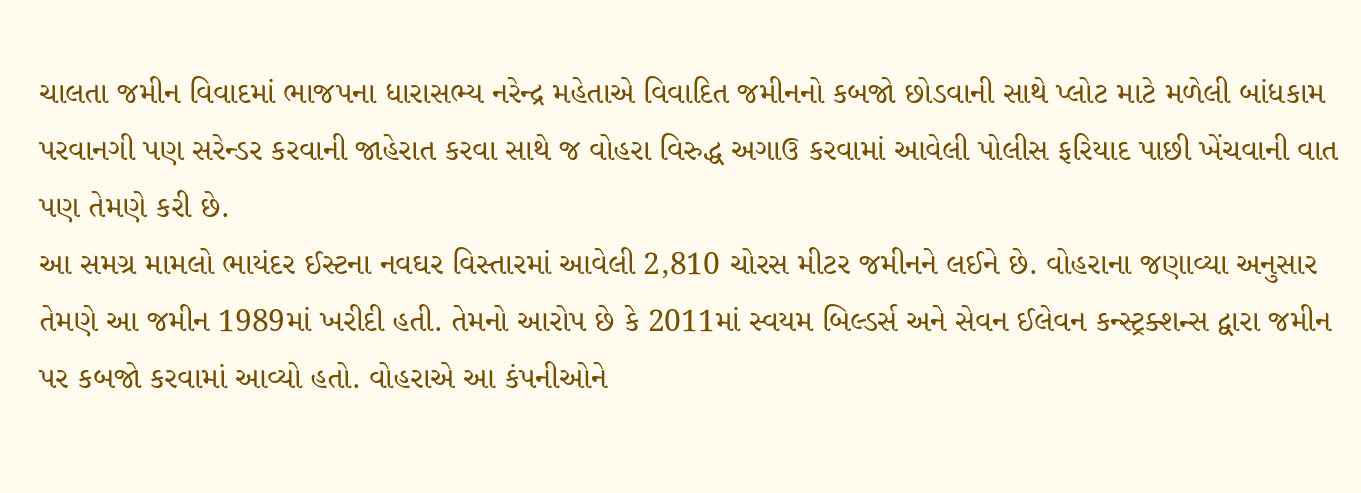ચાલતા જમીન વિવાદમાં ભાજપના ધારાસભ્ય નરેન્દ્ર મહેતાએ વિવાદિત જમીનનો કબજો છોડવાની સાથે પ્લોટ માટે મળેલી બાંધકામ પરવાનગી પણ સરેન્ડર કરવાની જાહેરાત કરવા સાથે જ વોહરા વિરુદ્ધ અગાઉ કરવામાં આવેલી પોલીસ ફરિયાદ પાછી ખેંચવાની વાત પણ તેમણે કરી છે.
આ સમગ્ર મામલો ભાયંદર ઈસ્ટના નવઘર વિસ્તારમાં આવેલી 2,810 ચોરસ મીટર જમીનને લઈને છે. વોહરાના જણાવ્યા અનુસાર તેમણે આ જમીન 1989માં ખરીદી હતી. તેમનો આરોપ છે કે 2011માં સ્વયમ બિલ્ડર્સ અને સેવન ઈલેવન કન્સ્ટ્રક્શન્સ દ્વારા જમીન પર કબજો કરવામાં આવ્યો હતો. વોહરાએ આ કંપનીઓને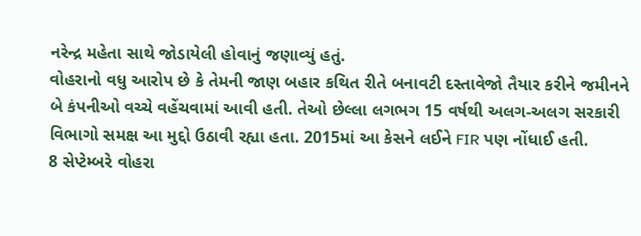નરેન્દ્ર મહેતા સાથે જોડાયેલી હોવાનું જણાવ્યું હતું.
વોહરાનો વધુ આરોપ છે કે તેમની જાણ બહાર કથિત રીતે બનાવટી દસ્તાવેજો તૈયાર કરીને જમીનને બે કંપનીઓ વચ્ચે વહેંચવામાં આવી હતી. તેઓ છેલ્લા લગભગ 15 વર્ષથી અલગ-અલગ સરકારી વિભાગો સમક્ષ આ મુદ્દો ઉઠાવી રહ્યા હતા. 2015માં આ કેસને લઈને FIR પણ નોંધાઈ હતી.
8 સેપ્ટેમ્બરે વોહરા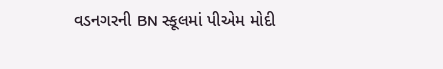વડનગરની BN સ્કૂલમાં પીએમ મોદી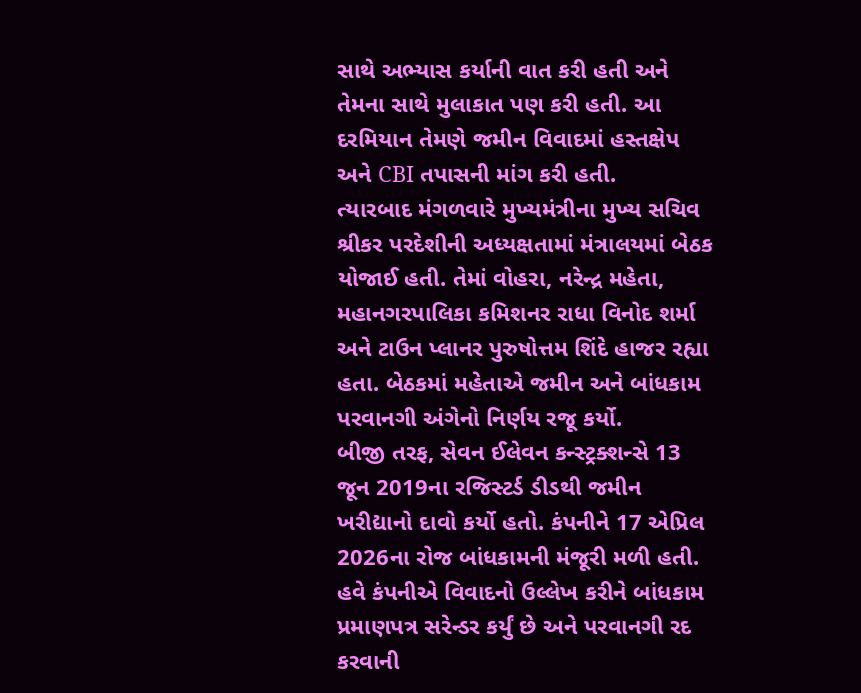સાથે અભ્યાસ કર્યાની વાત કરી હતી અને તેમના સાથે મુલાકાત પણ કરી હતી. આ દરમિયાન તેમણે જમીન વિવાદમાં હસ્તક્ષેપ અને CBI તપાસની માંગ કરી હતી.
ત્યારબાદ મંગળવારે મુખ્યમંત્રીના મુખ્ય સચિવ શ્રીકર પરદેશીની અધ્યક્ષતામાં મંત્રાલયમાં બેઠક યોજાઈ હતી. તેમાં વોહરા, નરેન્દ્ર મહેતા, મહાનગરપાલિકા કમિશનર રાધા વિનોદ શર્મા અને ટાઉન પ્લાનર પુરુષોત્તમ શિંદે હાજર રહ્યા હતા. બેઠકમાં મહેતાએ જમીન અને બાંધકામ પરવાનગી અંગેનો નિર્ણય રજૂ કર્યો.
બીજી તરફ, સેવન ઈલેવન કન્સ્ટ્રક્શન્સે 13 જૂન 2019ના રજિસ્ટર્ડ ડીડથી જમીન ખરીદ્યાનો દાવો કર્યો હતો. કંપનીને 17 એપ્રિલ 2026ના રોજ બાંધકામની મંજૂરી મળી હતી. હવે કંપનીએ વિવાદનો ઉલ્લેખ કરીને બાંધકામ પ્રમાણપત્ર સરેન્ડર કર્યું છે અને પરવાનગી રદ કરવાની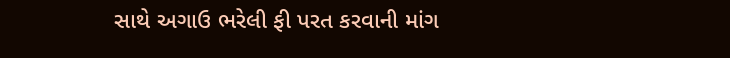સાથે અગાઉ ભરેલી ફી પરત કરવાની માંગ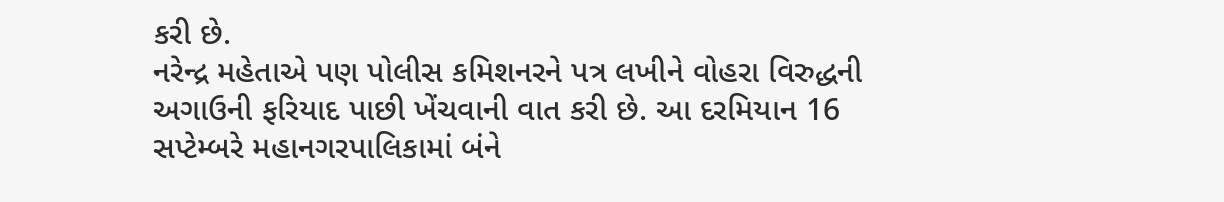કરી છે.
નરેન્દ્ર મહેતાએ પણ પોલીસ કમિશનરને પત્ર લખીને વોહરા વિરુદ્ધની અગાઉની ફરિયાદ પાછી ખેંચવાની વાત કરી છે. આ દરમિયાન 16 સપ્ટેમ્બરે મહાનગરપાલિકામાં બંને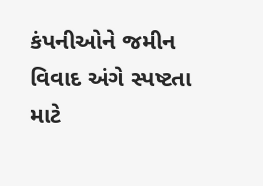કંપનીઓને જમીન વિવાદ અંગે સ્પષ્ટતા માટે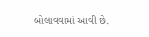બોલાવવામાં આવી છે.